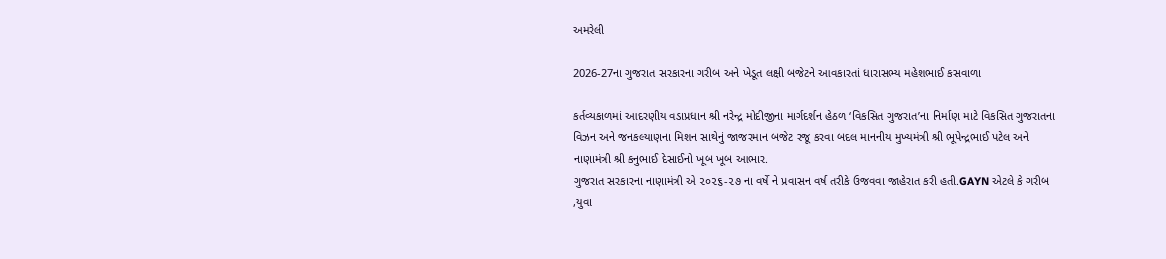અમરેલી

2026-27ના ગુજરાત સરકારના ગરીબ અને ખેડૂત લક્ષી બજેટને આવકારતાં ધારાસભ્ય મહેશભાઈ કસવાળા

કર્તવ્યકાળમાં આદરણીય વડાપ્રધાન શ્રી નરેન્દ્ર મોદીજીના માર્ગદર્શન હેઠળ ‘વિકસિત ગુજરાત’ના નિર્માણ માટે વિકસિત ગુજરાતના
વિઝન અને જનકલ્યાણના મિશન સાથેનું જાજરમાન બજેટ રજૂ કરવા બદલ માનનીય મુખ્યમંત્રી શ્રી ભૂપેન્દ્રભાઈ પટેલ અને
નાણામંત્રી શ્રી કનુભાઈ દેસાઈનો ખૂબ ખૂબ આભાર.
ગુજરાત સરકારના નાણામંત્રી એ ૨૦૨૬-૨૭ ના વર્ષે ને પ્રવાસન વર્ષ તરીકે ઉજવવા જાહેરાત કરી હતી.GAYN એટલે કે ગરીબ
,યુવા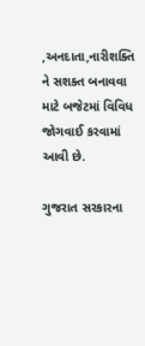,અનદાતા,નારીશક્તિ ને સશક્ત બનાવવા માટે બજેટમાં વિવિધ જોગવાઈ કરવામાં આવી છે.

ગુજરાત સરકારના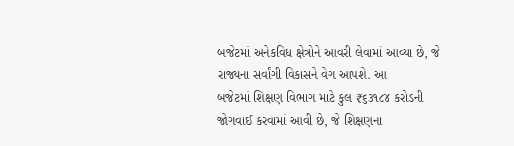બજેટમાં અનેકવિધ ક્ષેત્રોને આવરી લેવામાં આવ્યા છે, જે રાજ્યના સર્વાંગી વિકાસને વેગ આપશે. આ
બજેટમાં શિક્ષણ વિભાગ માટે કુલ ₹૬૩૧૮૪ કરોડની જોગવાઈ કરવામાં આવી છે, જે શિક્ષણના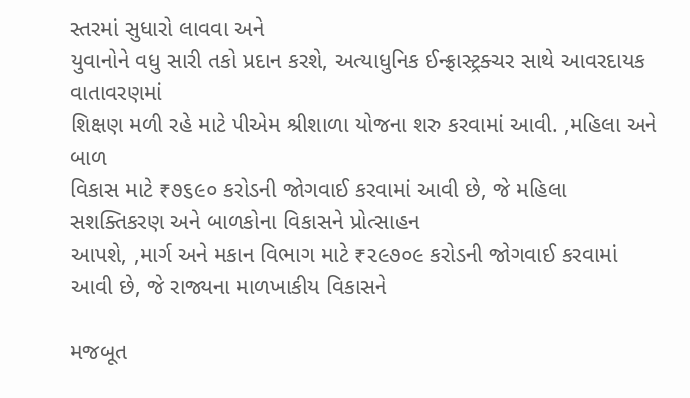સ્તરમાં સુધારો લાવવા અને
યુવાનોને વધુ સારી તકો પ્રદાન કરશે, અત્યાધુનિક ઈન્ફ્રાસ્ટ્રક્ચર સાથે આવરદાયક વાતાવરણમાં
શિક્ષણ મળી રહે માટે પીએમ શ્રીશાળા યોજના શરુ કરવામાં આવી. ,મહિલા અને બાળ
વિકાસ માટે ₹૭૬૯૦ કરોડની જોગવાઈ કરવામાં આવી છે, જે મહિલા સશક્તિકરણ અને બાળકોના વિકાસને પ્રોત્સાહન
આપશે, ,માર્ગ અને મકાન વિભાગ માટે ₹૨૯૭૦૯ કરોડની જોગવાઈ કરવામાં આવી છે, જે રાજ્યના માળખાકીય વિકાસને

મજબૂત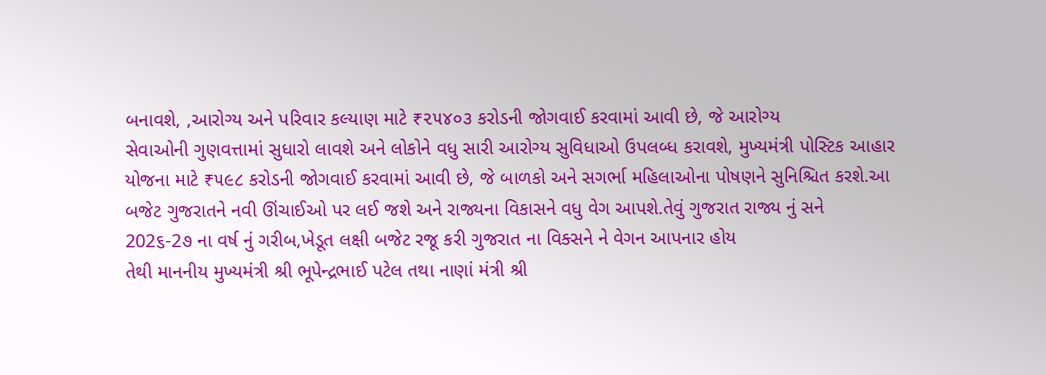બનાવશે, ,આરોગ્ય અને પરિવાર કલ્યાણ માટે ₹૨૫૪૦૩ કરોડની જોગવાઈ કરવામાં આવી છે, જે આરોગ્ય
સેવાઓની ગુણવત્તામાં સુધારો લાવશે અને લોકોને વધુ સારી આરોગ્ય સુવિધાઓ ઉપલબ્ધ કરાવશે, મુખ્યમંત્રી પોસ્ટિક આહાર
યોજના માટે ₹૫૯૮ કરોડની જોગવાઈ કરવામાં આવી છે, જે બાળકો અને સગર્ભા મહિલાઓના પોષણને સુનિશ્ચિત કરશે.આ
બજેટ ગુજરાતને નવી ઊંચાઈઓ પર લઈ જશે અને રાજ્યના વિકાસને વધુ વેગ આપશે.તેવું ગુજરાત રાજ્ય નું સને
202૬-2૭ ના વર્ષ નું ગરીબ,ખેડૂત લક્ષી બજેટ રજૂ કરી ગુજરાત ના વિક્સને ને વેગન આપનાર હોય
તેથી માનનીય મુખ્યમંત્રી શ્રી ભૂપેન્દ્રભાઈ પટેલ તથા નાણાં મંત્રી શ્રી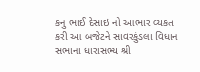કનુ ભાઈ દેસાઇ નો આભાર વ્યકત
કરી આ બજેટને સાવરકુંડલા વિધાન સભાના ધારાસભ્ય શ્રી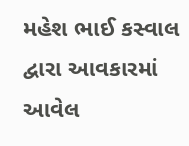મહેશ ભાઈ કસ્વાલ દ્વારા આવકારમાં આવેલ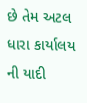છે તેમ અટલ ધારા કાર્યાલય ની યાદી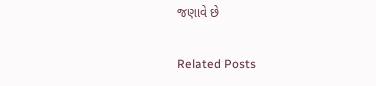જણાવે છે

Related Posts